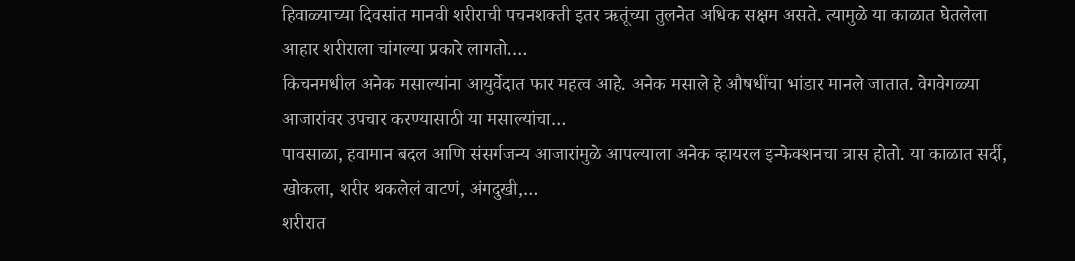हिवाळ्याच्या दिवसांत मानवी शरीराची पचनशक्ती इतर ऋतूंच्या तुलनेत अधिक सक्षम असते. त्यामुळे या काळात घेतलेला आहार शरीराला चांगल्या प्रकारे लागतो.…
किचनमधील अनेक मसाल्यांना आयुर्वेदात फार महत्व आहे. अनेक मसाले हे औषधींचा भांडार मानले जातात. वेगवेगळ्या आजारांवर उपचार करण्यासाठी या मसाल्यांचा…
पावसाळा, हवामान बदल आणि संसर्गजन्य आजारांमुळे आपल्याला अनेक व्हायरल इन्फेक्शनचा त्रास होतो. या काळात सर्दी, खोकला, शरीर थकलेलं वाटणं, अंगदुखी,…
शरीरात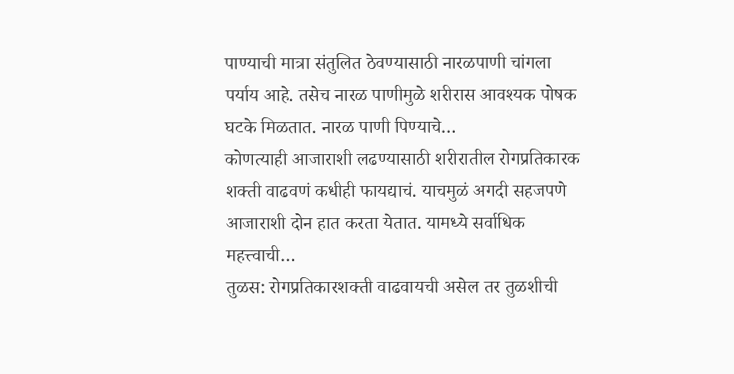पाण्याची मात्रा संतुलित ठेवण्यासाठी नारळपाणी चांगला पर्याय आहे. तसेच नारळ पाणीमुळे शरीरास आवश्यक पोषक घटके मिळतात. नारळ पाणी पिण्याचे…
कोणत्याही आजाराशी लढण्यासाठी शरीरातील रोगप्रतिकारक शक्ती वाढवणं कधीही फायद्याचं. याचमुळं अगदी सहजपणे आजाराशी दोन हात करता येतात. यामध्ये सर्वाधिक महत्त्वाची…
तुळस: रोगप्रतिकारशक्ती वाढवायची असेल तर तुळशीची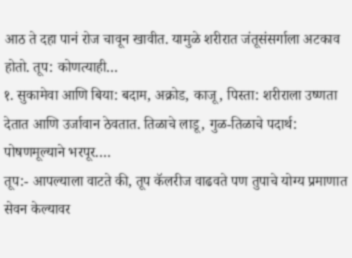आठ ते दहा पानं रोज चावून खावीत. यामुळे शरीरात जंतूसंसर्गाला अटकाव होतो. तूप: कोणत्याही…
१. सुकामेवा आणि बिया: बदाम, अक्रोड, काजू, पिस्ता: शरीराला उष्णता देतात आणि उर्जावान ठेवतात. तिळाचे लाडू, गुळ-तिळाचे पदार्थ: पोषणमूल्याने भरपूर.…
तूप:- आपल्याला वाटते की, तूप कॅलरीज वाढवते पण तुपाचे योग्य प्रमाणात सेवन केल्यावर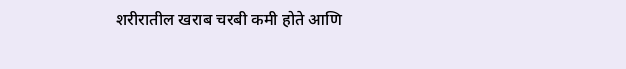शरीरातील खराब चरबी कमी होते आणि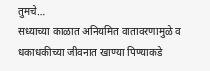तुमचे…
सध्याच्या काळात अनियमित वातावरणामुळे व धकाधकीच्या जीवनात खाण्या पिण्याकडे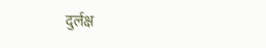दुर्लक्ष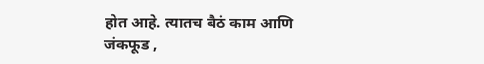होत आहे. त्यातच बैठं काम आणि जंकफूड ,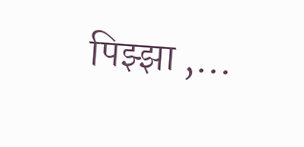पिझ्झा ,…